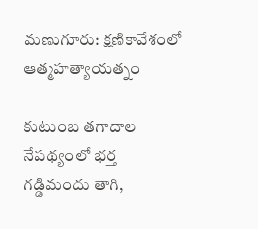మణుగూరు: క్షణికావేశంలో ఆత్మహత్యాయత్నం

కుటుంబ తగాదాల నేపథ్యంలో భర్త గడ్డిమందు తాగి,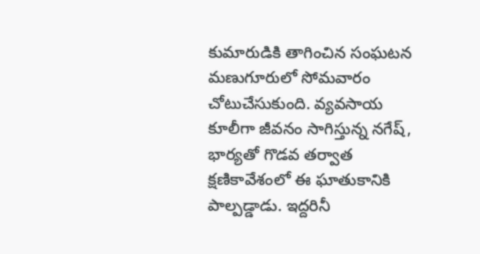కుమారుడికి తాగించిన సంఘటన మణుగూరులో సోమవారం చోటుచేసుకుంది. వ్యవసాయ కూలీగా జీవనం సాగిస్తున్న నగేష్, భార్యతో గొడవ తర్వాత క్షణికావేశంలో ఈ ఘాతుకానికి పాల్పడ్డాడు. ఇద్దరినీ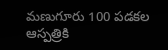మణుగూరు 100 పడకల ఆస్పత్రికి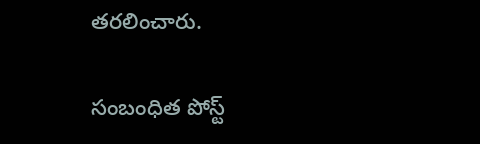తరలించారు.

సంబంధిత పోస్ట్